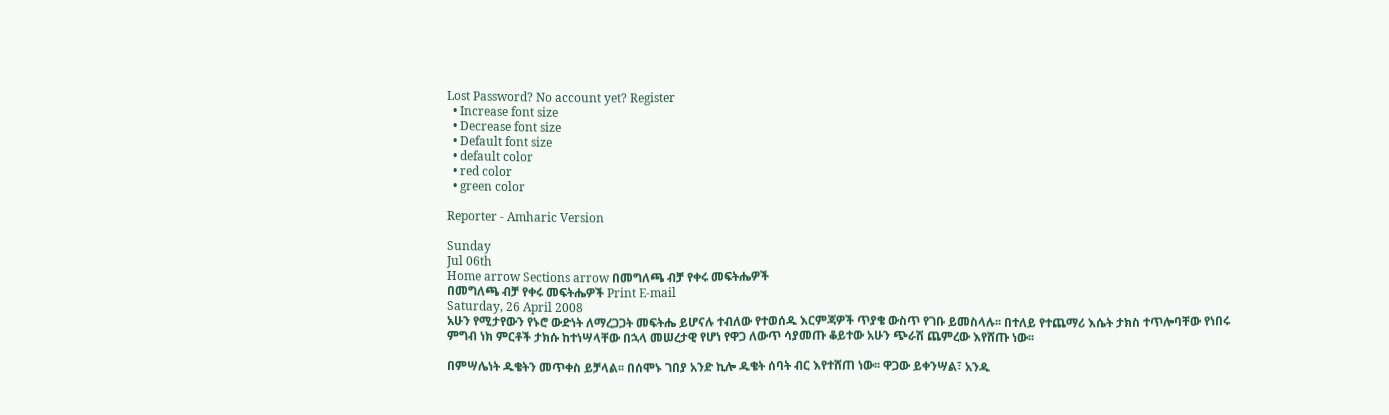Lost Password? No account yet? Register
  • Increase font size
  • Decrease font size
  • Default font size
  • default color
  • red color
  • green color

Reporter - Amharic Version

Sunday
Jul 06th
Home arrow Sections arrow በመግለጫ ብቻ የቀሩ መፍትሔዎች
በመግለጫ ብቻ የቀሩ መፍትሔዎች Print E-mail
Saturday, 26 April 2008
አሁን የሚታየውን የኑሮ ውድነት ለማረጋጋት መፍትሔ ይሆናሉ ተብለው የተወሰዱ እርምጃዎች ጥያቄ ውስጥ የገቡ ይመስላሉ፡፡ በተለይ የተጨማሪ እሴት ታክስ ተጥሎባቸው የነበሩ ምግብ ነክ ምርቶች ታክሱ ከተነሣላቸው በኋላ መሠረታዊ የሆነ የዋጋ ለውጥ ሳያመጡ ቆይተው አሁን ጭራሽ ጨምረው እየሸጡ ነው፡፡

በምሣሌነት ዱቄትን መጥቀስ ይቻላል፡፡ በሰሞኑ ገበያ አንድ ኪሎ ዱቄት ሰባት ብር እየተሸጠ ነው፡፡ ዋጋው ይቀንሣል፣ አንዱ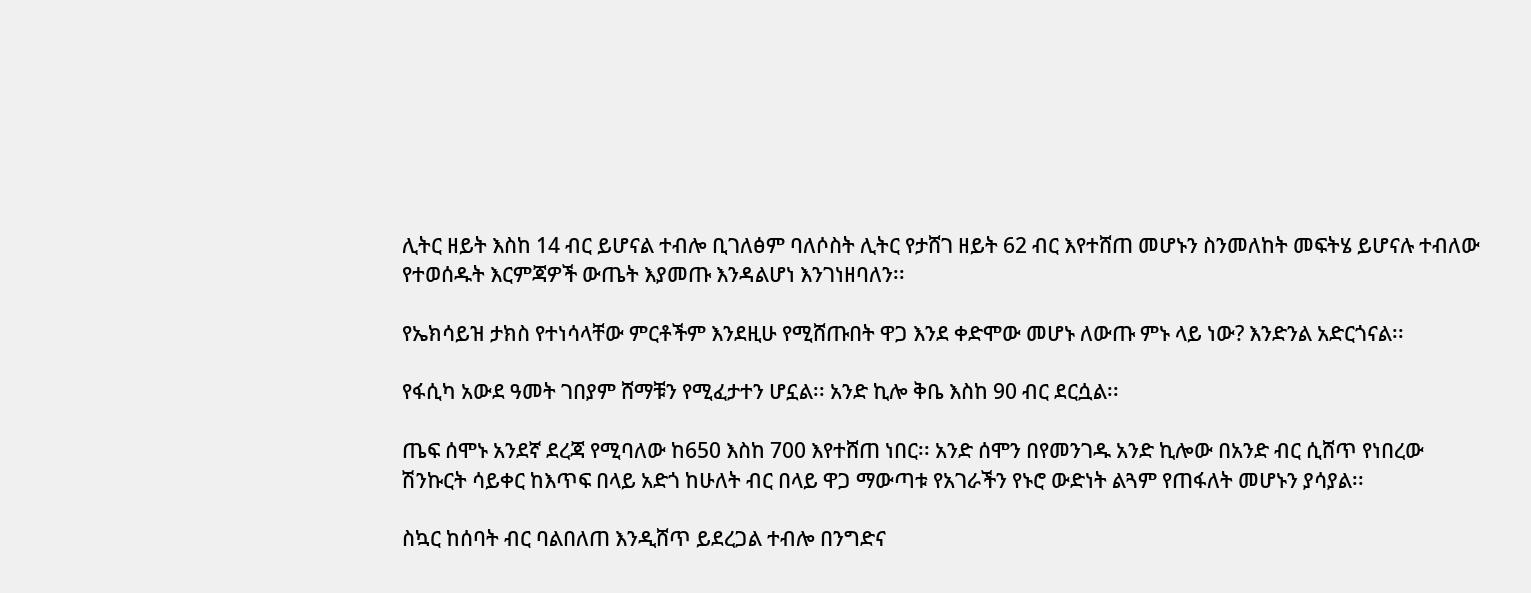ሊትር ዘይት እስከ 14 ብር ይሆናል ተብሎ ቢገለፅም ባለሶስት ሊትር የታሸገ ዘይት 62 ብር እየተሸጠ መሆኑን ስንመለከት መፍትሄ ይሆናሉ ተብለው የተወሰዱት እርምጃዎች ውጤት እያመጡ እንዳልሆነ እንገነዘባለን፡፡

የኤክሳይዝ ታክስ የተነሳላቸው ምርቶችም እንደዚሁ የሚሸጡበት ዋጋ እንደ ቀድሞው መሆኑ ለውጡ ምኑ ላይ ነው? እንድንል አድርጎናል፡፡

የፋሲካ አውደ ዓመት ገበያም ሸማቹን የሚፈታተን ሆኗል፡፡ አንድ ኪሎ ቅቤ እስከ 90 ብር ደርሷል፡፡

ጤፍ ሰሞኑ አንደኛ ደረጃ የሚባለው ከ650 እስከ 700 እየተሸጠ ነበር፡፡ አንድ ሰሞን በየመንገዱ አንድ ኪሎው በአንድ ብር ሲሸጥ የነበረው ሽንኩርት ሳይቀር ከእጥፍ በላይ አድጎ ከሁለት ብር በላይ ዋጋ ማውጣቱ የአገራችን የኑሮ ውድነት ልጓም የጠፋለት መሆኑን ያሳያል፡፡

ስኳር ከሰባት ብር ባልበለጠ እንዲሸጥ ይደረጋል ተብሎ በንግድና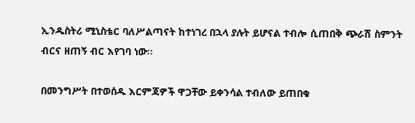ኢንዱስትሪ ሚኒስቴር ባለሥልጣናት ከተነገረ በኋላ ያሉት ይሆናል ተብሎ ሲጠበቅ ጭራሽ ስምንት ብርና ዘጠኝ ብር እየገባ ነው፡፡

በመንግሥት በተወሰዱ እርምጃዎች ዋጋቸው ይቀንሳል ተብለው ይጠበቁ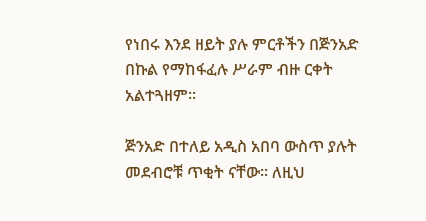የነበሩ እንደ ዘይት ያሉ ምርቶችን በጅንአድ በኩል የማከፋፈሉ ሥራም ብዙ ርቀት አልተጓዘም፡፡

ጅንአድ በተለይ አዲስ አበባ ውስጥ ያሉት መደብሮቹ ጥቂት ናቸው፡፡ ለዚህ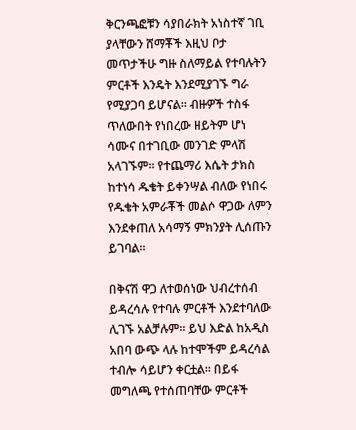ቅርንጫፎቹን ሳያበራክት አነስተኛ ገቢ ያላቸውን ሸማቾች እዚህ ቦታ መጥታችሁ ግዙ ስለማይል የተባሉትን ምርቶች እንዴት እንደሚያገኙ ግራ የሚያጋባ ይሆናል፡፡ ብዙዎች ተስፋ ጥለውበት የነበረው ዘይትም ሆነ ሳሙና በተገቢው መንገድ ምላሽ አላገኙም፡፡ የተጨማሪ እሴት ታክስ ከተነሳ ዱቄት ይቀንሣል ብለው የነበሩ የዱቄት አምራቾች መልሶ ዋጋው ለምን እንደቀጠለ አሳማኝ ምክንያት ሊሰጡን ይገባል፡፡

በቅናሽ ዋጋ ለተወሰነው ህብረተሰብ ይዳረሳሉ የተባሉ ምርቶች እንደተባለው ሊገኙ አልቻሉም፡፡ ይህ እድል ከአዲስ አበባ ውጭ ላሉ ከተሞችም ይዳረሳል ተብሎ ሳይሆን ቀርቷል፡፡ በይፋ መግለጫ የተሰጠባቸው ምርቶች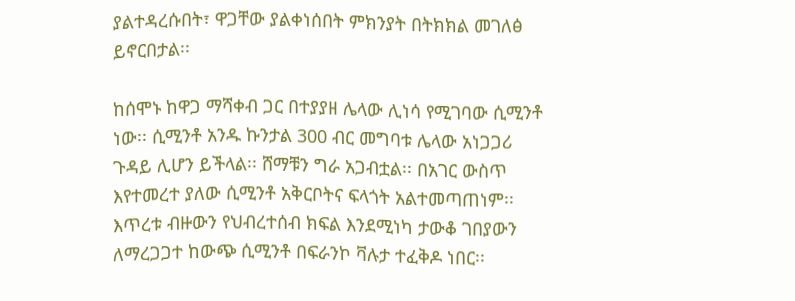ያልተዳረሱበት፣ ዋጋቸው ያልቀነሰበት ምክንያት በትክክል መገለፅ ይኖርበታል፡፡

ከሰሞኑ ከዋጋ ማሻቀብ ጋር በተያያዘ ሌላው ሊነሳ የሚገባው ሲሚንቶ ነው፡፡ ሲሚንቶ አንዱ ኩንታል 300 ብር መግባቱ ሌላው አነጋጋሪ ጉዳይ ሊሆን ይችላል፡፡ ሸማቹን ግራ አጋብቷል፡፡ በአገር ውስጥ እየተመረተ ያለው ሲሚንቶ አቅርቦትና ፍላጎት አልተመጣጠነም፡፡ እጥረቱ ብዙውን የህብረተሰብ ክፍል እንደሚነካ ታውቆ ገበያውን ለማረጋጋተ ከውጭ ሲሚንቶ በፍራንኮ ቫሉታ ተፈቅዶ ነበር፡፡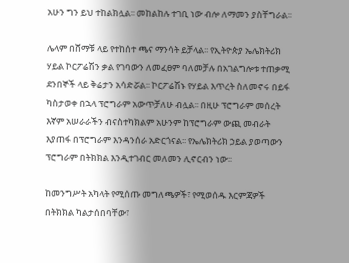አሁን ግን ይህ ተከልክሏል፡፡ መከልከሉ ተገቢ ነው ብሎ ለማመን ያስቸግራል፡፡

ሌላም በሸማቹ ላይ የተከሰተ ጫና ማንሳት ይቻላል፡፡ የኢትዮጵያ ኤሌክትሪክ ሃይል ኮርፖሬሽን ቃል የገባውን ለመፈፀም ባለመቻሉ በአገልግሎቱ ተጠቃሚ ደንበኞች ላይ ቅሬታን አሳድሯል፡፡ ኮርፖሬሽኑ የሃይል እጥረት ስለመኖሩ በይፋ ካስታወቀ በኋላ ፕሮግራም አውጥቻለሁ ብሏል፡፡ በዚሁ ፕሮግራም መሰረት እኛም አሠራራችን ብናስተካክልም አሁንም ከፕሮግራም ውጪ መብራት እያጠፋ በፕሮግራም እንዳንሰራ አድርጎናል፡፡ የኤሌክትሪክ ኃይል ያወጣውን ፕሮግራም በትክክል እንዲተገብር መለመን ሊኖርብን ነው፡፡

ከመንግሥት አካላት የሚሰጡ መግለጫዎች፣ የሚወሰዱ እርምጃዎች በትክክል ካልታሰበባቸው፣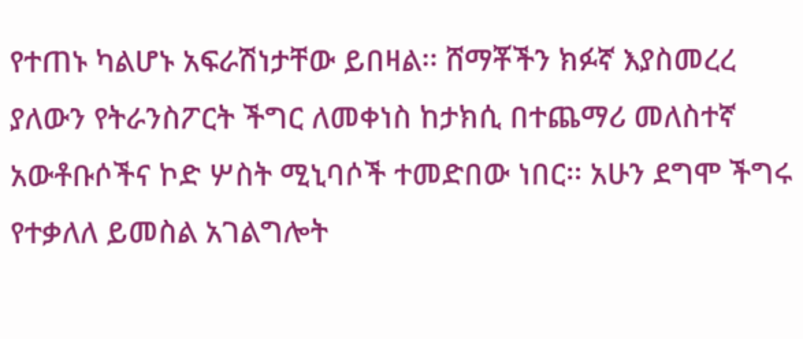የተጠኑ ካልሆኑ አፍራሽነታቸው ይበዛል፡፡ ሸማቾችን ክፉኛ እያስመረረ ያለውን የትራንስፖርት ችግር ለመቀነስ ከታክሲ በተጨማሪ መለስተኛ አውቶቡሶችና ኮድ ሦስት ሚኒባሶች ተመድበው ነበር፡፡ አሁን ደግሞ ችግሩ የተቃለለ ይመስል አገልግሎት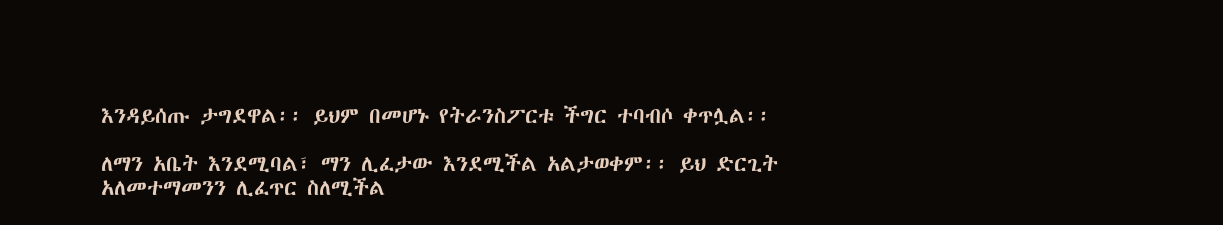እንዳይሰጡ ታግደዋል፡፡ ይህም በመሆኑ የትራንስፖርቱ ችግር ተባብሶ ቀጥሏል፡፡

ለማን አቤት እንደሚባል፣ ማን ሊፈታው እንደሚችል አልታወቀም፡፡ ይህ ድርጊት አለመተማመንን ሊፈጥር ስለሚችል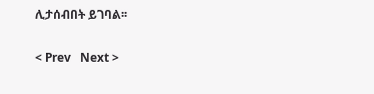ሊታሰብበት ይገባል፡፡

< Prev   Next >